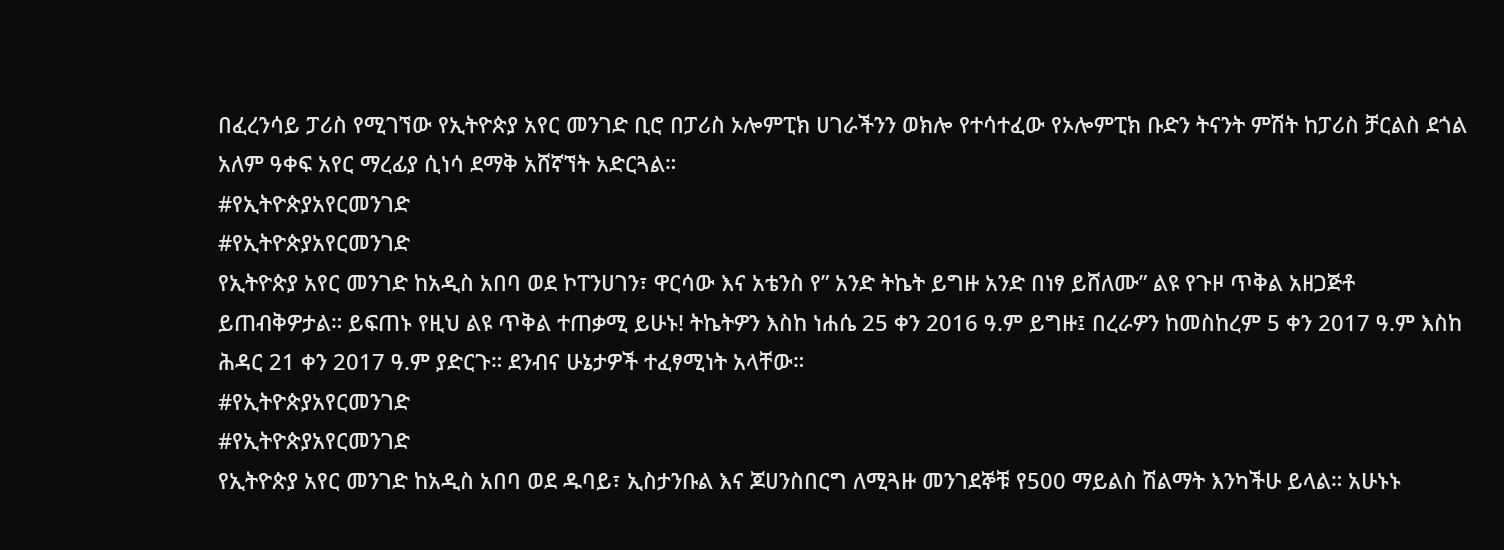በፈረንሳይ ፓሪስ የሚገኘው የኢትዮጵያ አየር መንገድ ቢሮ በፓሪስ ኦሎምፒክ ሀገራችንን ወክሎ የተሳተፈው የኦሎምፒክ ቡድን ትናንት ምሽት ከፓሪስ ቻርልስ ደጎል አለም ዓቀፍ አየር ማረፊያ ሲነሳ ደማቅ አሸኛኘት አድርጓል።
#የኢትዮጵያአየርመንገድ
#የኢትዮጵያአየርመንገድ
የኢትዮጵያ አየር መንገድ ከአዲስ አበባ ወደ ኮፐንሀገን፣ ዋርሳው እና አቴንስ የ” አንድ ትኬት ይግዙ አንድ በነፃ ይሸለሙ” ልዩ የጉዞ ጥቅል አዘጋጅቶ ይጠብቅዎታል። ይፍጠኑ የዚህ ልዩ ጥቅል ተጠቃሚ ይሁኑ! ትኬትዎን እስከ ነሐሴ 25 ቀን 2016 ዓ.ም ይግዙ፤ በረራዎን ከመስከረም 5 ቀን 2017 ዓ.ም እስከ ሕዳር 21 ቀን 2017 ዓ.ም ያድርጉ። ደንብና ሁኔታዎች ተፈፃሚነት አላቸው።
#የኢትዮጵያአየርመንገድ
#የኢትዮጵያአየርመንገድ
የኢትዮጵያ አየር መንገድ ከአዲስ አበባ ወደ ዱባይ፣ ኢስታንቡል እና ጆሀንስበርግ ለሚጓዙ መንገደኞቹ የ500 ማይልስ ሽልማት እንካችሁ ይላል። አሁኑኑ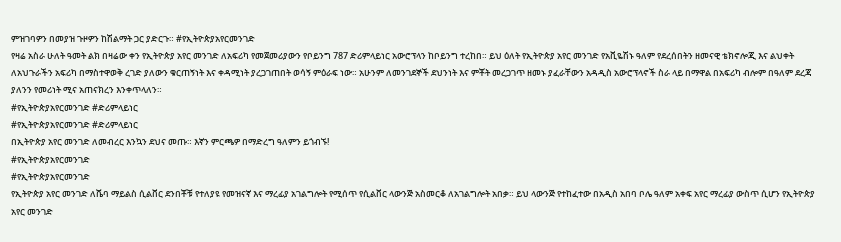ምዝገባዎን በመያዝ ጉዞዎን ከሽልማት ጋር ያድርጉ። #የኢትዮጵያአየርመንገድ
የዛሬ አስራ ሁለት ዓመት ልክ በዛሬው ቀን የኢትዮጵያ አየር መንገድ ለአፍሪካ የመጀመሪያውን የቦይንግ 787 ድሪምላይነር አውሮፕላን ከቦይንግ ተረከበ። ይህ ዕለት የኢትዮጵያ አየር መንገድ የአቪዬሽኑ ዓለም የደረሰበትን ዘመናዊ ቴክኖሎጂ እና ልህቀት ለአህጉራችን አፍሪካ በማስተዋወቅ ረገድ ያለውን ቁርጠኝነት እና ቀዳሚነት ያረጋገጠበት ወሳኝ ምዕራፍ ነው። አሁንም ለመንገደኞች ደህንነት እና ምቾት መረጋገጥ ዘመኑ ያፈራቸውን አዳዲስ አውሮፕላኖች ስራ ላይ በማዋል በአፍሪካ ብሎም በዓለም ደረጃ ያለንን የመሪነት ሚና አጠናክረን እንቀጥላለን።
#የኢትዮጵያአየርመንገድ #ድሪምላይነር
#የኢትዮጵያአየርመንገድ #ድሪምላይነር
በኢትዮጵያ አየር መንገድ ለመብረር እንኳን ደህና መጡ። እኛን ምርጫዎ በማድረግ ዓለምን ይጎብኙ!
#የኢትዮጵያአየርመንገድ
#የኢትዮጵያአየርመንገድ
የኢትዮጵያ አየር መንገድ ለሼባ ማይልስ ሲልቨር ደንበቾቹ የተለያዩ የመዝናኛ እና ማረፊያ አገልግሎት የሚሰጥ የሲልቨር ላውንጅ አስመርቆ ለአገልግሎት አበቃ። ይህ ላውንጅ የተከፈተው በአዲስ አበባ ቦሌ ዓለም አቀፍ አየር ማረፊያ ውስጥ ሲሆን የኢትዮጵያ አየር መንገድ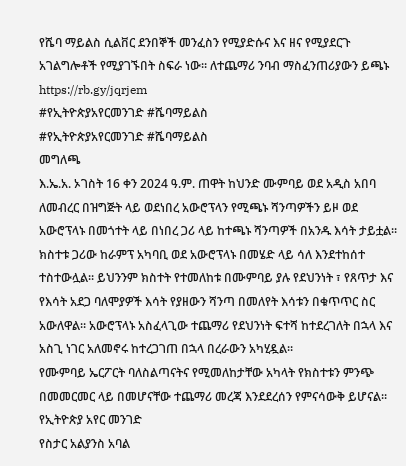የሼባ ማይልስ ሲልቨር ደንበኞች መንፈስን የሚያድሱና እና ዘና የሚያደርጉ አገልግሎቶች የሚያገኙበት ስፍራ ነው። ለተጨማሪ ንባብ ማስፈንጠሪያውን ይጫኑ https://rb.gy/jqrjem
#የኢትዮጵያአየርመንገድ #ሼባማይልስ
#የኢትዮጵያአየርመንገድ #ሼባማይልስ
መግለጫ
እ.ኤ.አ. ኦገስት 16 ቀን 2024 ዓ.ም. ጠዋት ከህንድ ሙምባይ ወደ አዲስ አበባ ለመብረር በዝግጅት ላይ ወደነበረ አውሮፕላን የሚጫኑ ሻንጣዎችን ይዞ ወደ አውሮፕላኑ በመጎተት ላይ በነበረ ጋሪ ላይ ከተጫኑ ሻንጣዎች በአንዱ እሳት ታይቷል። ክስተቱ ጋሪው ከራምፕ አካባቢ ወደ አውሮፕላኑ በመሄድ ላይ ሳለ እንደተከሰተ ተስተውሏል። ይህንንም ክስተት የተመለከቱ በሙምባይ ያሉ የደህንነት ፣ የጸጥታ እና የእሳት አደጋ ባለሞያዎች እሳት የያዘውን ሻንጣ በመለየት እሳቱን በቁጥጥር ስር አውለዋል። አውሮፕላኑ አስፈላጊው ተጨማሪ የደህንነት ፍተሻ ከተደረገለት በኋላ እና አስጊ ነገር አለመኖሩ ከተረጋገጠ በኋላ በረራውን አካሂዷል።
የሙምባይ ኤርፖርት ባለስልጣናትና የሚመለከታቸው አካላት የክስተቱን ምንጭ በመመርመር ላይ በመሆናቸው ተጨማሪ መረጃ እንደደረሰን የምናሳውቅ ይሆናል።
የኢትዮጵያ አየር መንገድ
የስታር አልያንስ አባል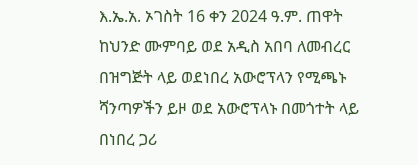እ.ኤ.አ. ኦገስት 16 ቀን 2024 ዓ.ም. ጠዋት ከህንድ ሙምባይ ወደ አዲስ አበባ ለመብረር በዝግጅት ላይ ወደነበረ አውሮፕላን የሚጫኑ ሻንጣዎችን ይዞ ወደ አውሮፕላኑ በመጎተት ላይ በነበረ ጋሪ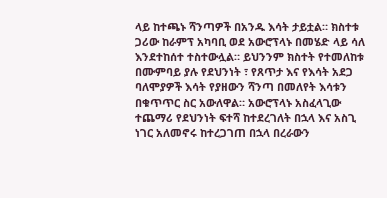ላይ ከተጫኑ ሻንጣዎች በአንዱ እሳት ታይቷል። ክስተቱ ጋሪው ከራምፕ አካባቢ ወደ አውሮፕላኑ በመሄድ ላይ ሳለ እንደተከሰተ ተስተውሏል። ይህንንም ክስተት የተመለከቱ በሙምባይ ያሉ የደህንነት ፣ የጸጥታ እና የእሳት አደጋ ባለሞያዎች እሳት የያዘውን ሻንጣ በመለየት እሳቱን በቁጥጥር ስር አውለዋል። አውሮፕላኑ አስፈላጊው ተጨማሪ የደህንነት ፍተሻ ከተደረገለት በኋላ እና አስጊ ነገር አለመኖሩ ከተረጋገጠ በኋላ በረራውን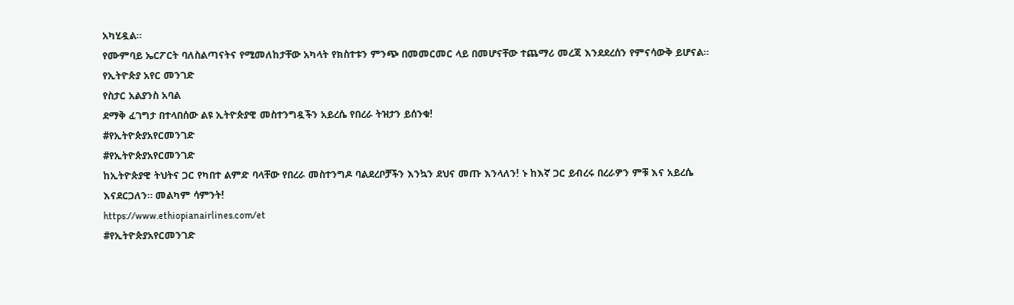አካሂዷል።
የሙምባይ ኤርፖርት ባለስልጣናትና የሚመለከታቸው አካላት የክስተቱን ምንጭ በመመርመር ላይ በመሆናቸው ተጨማሪ መረጃ እንደደረሰን የምናሳውቅ ይሆናል።
የኢትዮጵያ አየር መንገድ
የስታር አልያንስ አባል
ደማቅ ፈገግታ በተላበሰው ልዩ ኢትዮጵያዊ መስተንግዷችን አይረሴ የበረራ ትዝታን ይሰንቁ!
#የኢትዮጵያአየርመንገድ
#የኢትዮጵያአየርመንገድ
ከኢትዮጵያዊ ትህትና ጋር የካበተ ልምድ ባላቸው የበረራ መስተንግዶ ባልደረቦቻችን እንኳን ደህና መጡ እንላለን! ኑ ከእኛ ጋር ይብረሩ በረራዎን ምቹ እና አይረሴ እናደርጋለን። መልካም ሳምንት!
https://www.ethiopianairlines.com/et
#የኢትዮጵያአየርመንገድ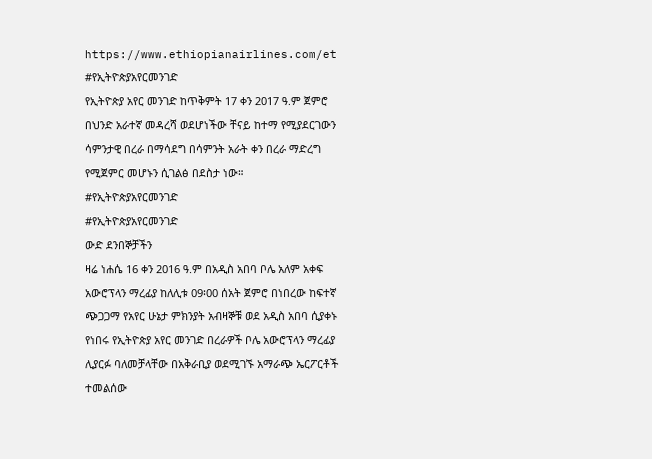https://www.ethiopianairlines.com/et
#የኢትዮጵያአየርመንገድ
የኢትዮጵያ አየር መንገድ ከጥቅምት 17 ቀን 2017 ዓ.ም ጀምሮ በህንድ አራተኛ መዳረሻ ወደሆነችው ቸናይ ከተማ የሚያደርገውን ሳምንታዊ በረራ በማሳደግ በሳምንት አራት ቀን በረራ ማድረግ የሚጀምር መሆኑን ሲገልፅ በደስታ ነው።
#የኢትዮጵያአየርመንገድ
#የኢትዮጵያአየርመንገድ
ውድ ደንበኞቻችን
ዛሬ ነሐሴ 16 ቀን 2016 ዓ.ም በአዲስ አበባ ቦሌ አለም አቀፍ አውሮፕላን ማረፊያ ከለሊቱ 09፡00 ሰአት ጀምሮ በነበረው ከፍተኛ ጭጋጋማ የአየር ሁኔታ ምክንያት አብዛኞቹ ወደ አዲስ አበባ ሲያቀኑ የነበሩ የኢትዮጵያ አየር መንገድ በረራዎች ቦሌ አውሮፕላን ማረፊያ ሊያርፉ ባለመቻላቸው በአቅራቢያ ወደሚገኙ አማራጭ ኤርፖርቶች ተመልሰው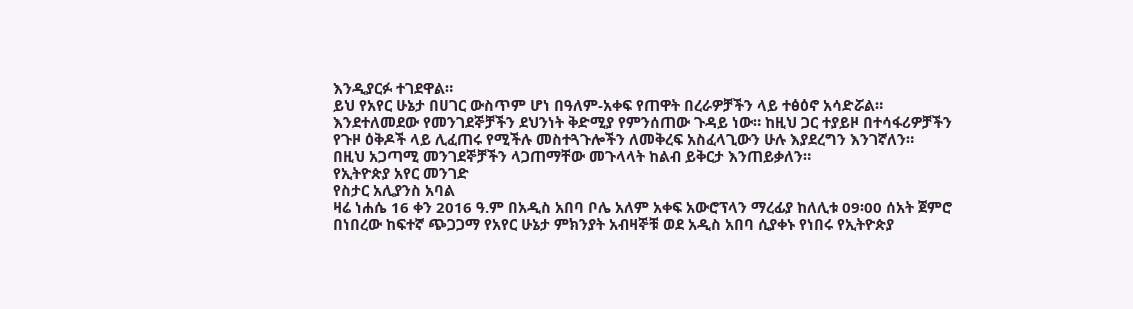እንዲያርፉ ተገደዋል።
ይህ የአየር ሁኔታ በሀገር ውስጥም ሆነ በዓለም-አቀፍ የጠዋት በረራዎቻችን ላይ ተፅዕኖ አሳድሯል። እንደተለመደው የመንገደኞቻችን ደህንነት ቅድሚያ የምንሰጠው ጉዳይ ነው። ከዚህ ጋር ተያይዞ በተሳፋሪዎቻችን የጉዞ ዕቅዶች ላይ ሊፈጠሩ የሚችሉ መስተጓጉሎችን ለመቅረፍ አስፈላጊውን ሁሉ እያደረግን እንገኛለን።
በዚህ አጋጣሚ መንገደኞቻችን ላጋጠማቸው መጉላላት ከልብ ይቅርታ እንጠይቃለን።
የኢትዮጵያ አየር መንገድ
የስታር አሊያንስ አባል
ዛሬ ነሐሴ 16 ቀን 2016 ዓ.ም በአዲስ አበባ ቦሌ አለም አቀፍ አውሮፕላን ማረፊያ ከለሊቱ 09፡00 ሰአት ጀምሮ በነበረው ከፍተኛ ጭጋጋማ የአየር ሁኔታ ምክንያት አብዛኞቹ ወደ አዲስ አበባ ሲያቀኑ የነበሩ የኢትዮጵያ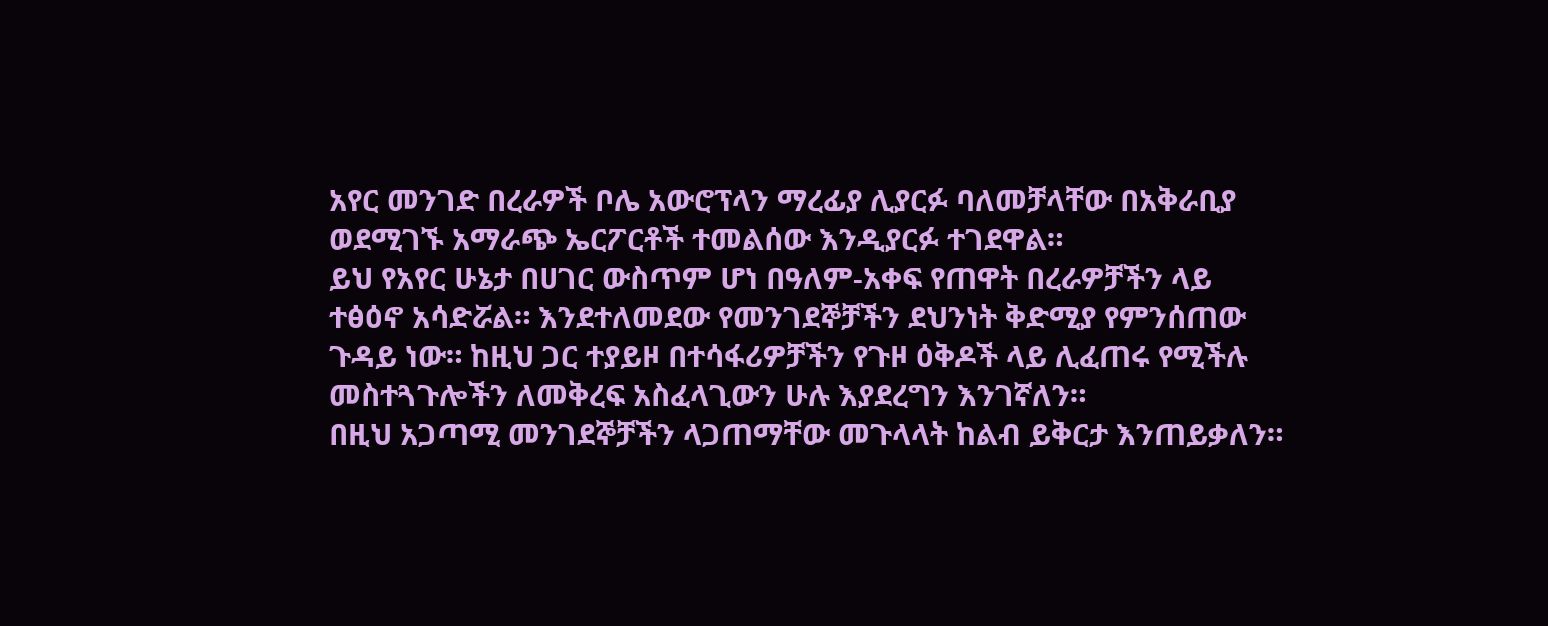አየር መንገድ በረራዎች ቦሌ አውሮፕላን ማረፊያ ሊያርፉ ባለመቻላቸው በአቅራቢያ ወደሚገኙ አማራጭ ኤርፖርቶች ተመልሰው እንዲያርፉ ተገደዋል።
ይህ የአየር ሁኔታ በሀገር ውስጥም ሆነ በዓለም-አቀፍ የጠዋት በረራዎቻችን ላይ ተፅዕኖ አሳድሯል። እንደተለመደው የመንገደኞቻችን ደህንነት ቅድሚያ የምንሰጠው ጉዳይ ነው። ከዚህ ጋር ተያይዞ በተሳፋሪዎቻችን የጉዞ ዕቅዶች ላይ ሊፈጠሩ የሚችሉ መስተጓጉሎችን ለመቅረፍ አስፈላጊውን ሁሉ እያደረግን እንገኛለን።
በዚህ አጋጣሚ መንገደኞቻችን ላጋጠማቸው መጉላላት ከልብ ይቅርታ እንጠይቃለን።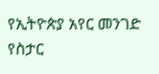የኢትዮጵያ አየር መንገድ
የስታር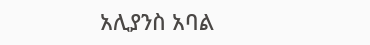አሊያንስ አባል